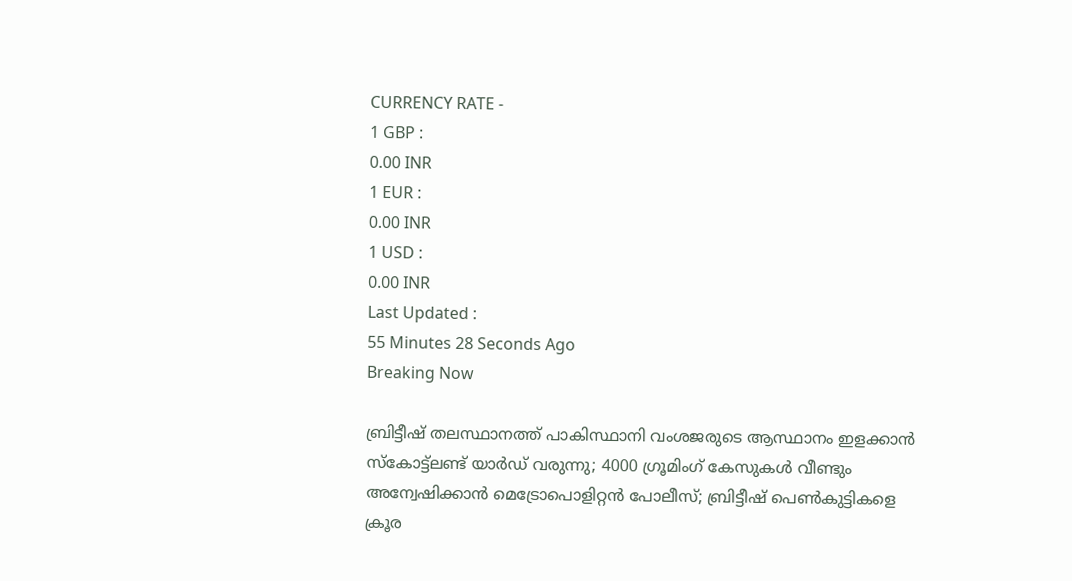CURRENCY RATE -
1 GBP :
0.00 INR
1 EUR :
0.00 INR
1 USD :
0.00 INR
Last Updated :
55 Minutes 28 Seconds Ago
Breaking Now

ബ്രിട്ടീഷ് തലസ്ഥാനത്ത് പാകിസ്ഥാനി വംശജരുടെ ആസ്ഥാനം ഇളക്കാന്‍ സ്‌കോട്ട്‌ലണ്ട് യാര്‍ഡ് വരുന്നു; 4000 ഗ്രൂമിംഗ് കേസുകള്‍ വീണ്ടും അന്വേഷിക്കാന്‍ മെട്രോപൊളിറ്റന്‍ പോലീസ്; ബ്രിട്ടീഷ് പെണ്‍കുട്ടികളെ ക്രൂര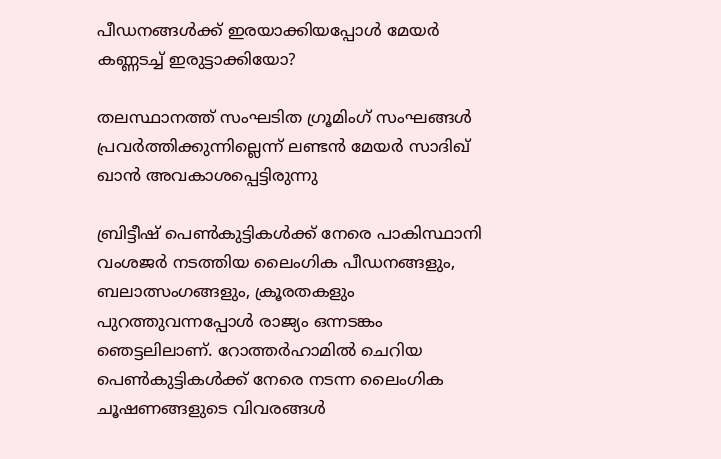പീഡനങ്ങള്‍ക്ക് ഇരയാക്കിയപ്പോള്‍ മേയര്‍ കണ്ണടച്ച് ഇരുട്ടാക്കിയോ?

തലസ്ഥാനത്ത് സംഘടിത ഗ്രൂമിംഗ് സംഘങ്ങള്‍ പ്രവര്‍ത്തിക്കുന്നില്ലെന്ന് ലണ്ടന്‍ മേയര്‍ സാദിഖ് ഖാന്‍ അവകാശപ്പെട്ടിരുന്നു

ബ്രിട്ടീഷ് പെണ്‍കുട്ടികള്‍ക്ക് നേരെ പാകിസ്ഥാനി വംശജര്‍ നടത്തിയ ലൈംഗിക പീഡനങ്ങളും, ബലാത്സംഗങ്ങളും, ക്രൂരതകളും പുറത്തുവന്നപ്പോള്‍ രാജ്യം ഒന്നടങ്കം ഞെട്ടലിലാണ്. റോത്തര്‍ഹാമില്‍ ചെറിയ പെണ്‍കുട്ടികള്‍ക്ക് നേരെ നടന്ന ലൈംഗിക ചൂഷണങ്ങളുടെ വിവരങ്ങള്‍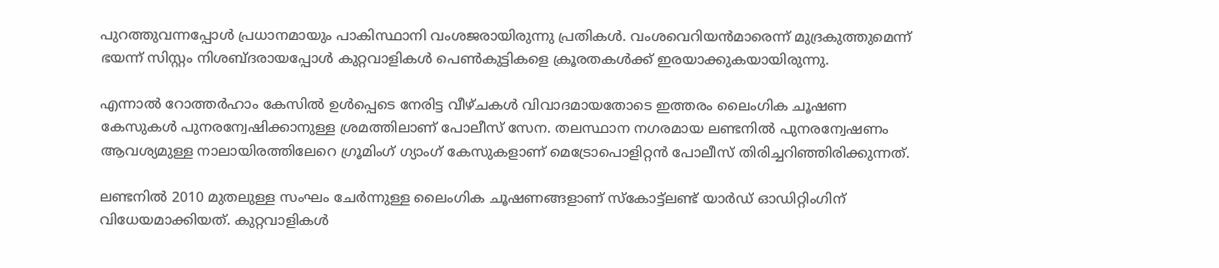പുറത്തുവന്നപ്പോള്‍ പ്രധാനമായും പാകിസ്ഥാനി വംശജരായിരുന്നു പ്രതികള്‍. വംശവെറിയന്‍മാരെന്ന് മുദ്രകുത്തുമെന്ന് ഭയന്ന് സിസ്റ്റം നിശബ്ദരായപ്പോള്‍ കുറ്റവാളികള്‍ പെണ്‍കുട്ടികളെ ക്രൂരതകള്‍ക്ക് ഇരയാക്കുകയായിരുന്നു.

എന്നാല്‍ റോത്തര്‍ഹാം കേസില്‍ ഉള്‍പ്പെടെ നേരിട്ട വീഴ്ചകള്‍ വിവാദമായതോടെ ഇത്തരം ലൈംഗിക ചൂഷണ കേസുകള്‍ പുനരന്വേഷിക്കാനുള്ള ശ്രമത്തിലാണ് പോലീസ് സേന. തലസ്ഥാന നഗരമായ ലണ്ടനില്‍ പുനരന്വേഷണം ആവശ്യമുള്ള നാലായിരത്തിലേറെ ഗ്രൂമിംഗ് ഗ്യാംഗ് കേസുകളാണ് മെട്രോപൊളിറ്റന്‍ പോലീസ് തിരിച്ചറിഞ്ഞിരിക്കുന്നത്.

ലണ്ടനില്‍ 2010 മുതലുള്ള സംഘം ചേര്‍ന്നുള്ള ലൈംഗിക ചൂഷണങ്ങളാണ് സ്‌കോട്ട്‌ലണ്ട് യാര്‍ഡ് ഓഡിറ്റിംഗിന് വിധേയമാക്കിയത്. കുറ്റവാളികള്‍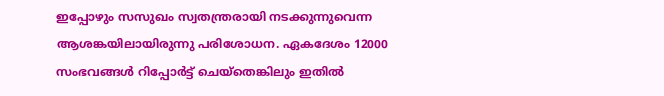ഇപ്പോഴും സസുഖം സ്വതന്ത്രരായി നടക്കുന്നുവെന്ന ആശങ്കയിലായിരുന്നു പരിശോധന. ഏകദേശം 12000 സംഭവങ്ങള്‍ റിപ്പോര്‍ട്ട് ചെയ്‌തെങ്കിലും ഇതില്‍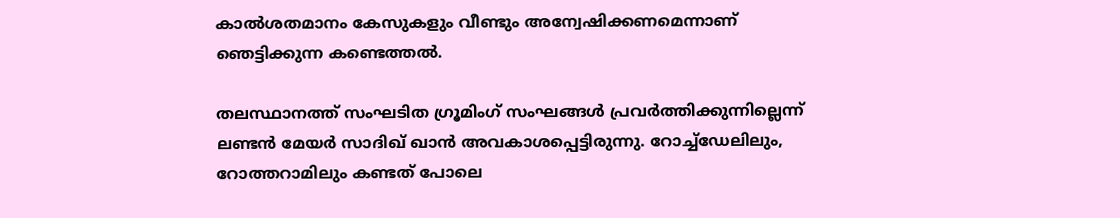കാല്‍ശതമാനം കേസുകളും വീണ്ടും അന്വേഷിക്കണമെന്നാണ് ഞെട്ടിക്കുന്ന കണ്ടെത്തല്‍.

തലസ്ഥാനത്ത് സംഘടിത ഗ്രൂമിംഗ് സംഘങ്ങള്‍ പ്രവര്‍ത്തിക്കുന്നില്ലെന്ന് ലണ്ടന്‍ മേയര്‍ സാദിഖ് ഖാന്‍ അവകാശപ്പെട്ടിരുന്നു. റോച്ച്‌ഡേലിലും, റോത്തറാമിലും കണ്ടത് പോലെ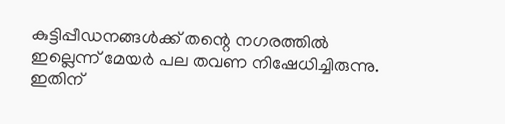കുട്ടിപ്പീഡനങ്ങള്‍ക്ക് തന്റെ നഗരത്തില്‍ ഇല്ലെന്ന് മേയര്‍ പല തവണ നിഷേധിച്ചിരുന്നു. ഇതിന്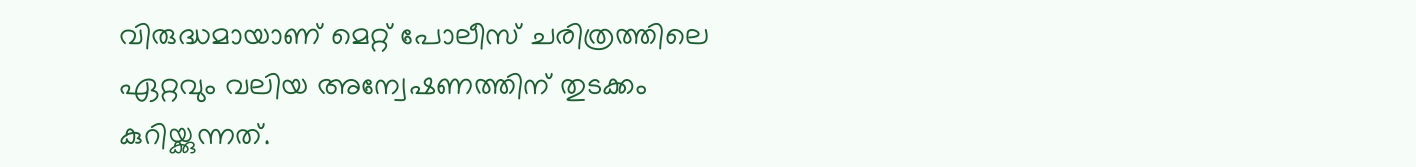വിരുദ്ധമായാണ് മെറ്റ് പോലീസ് ചരിത്രത്തിലെ ഏറ്റവും വലിയ അന്വേഷണത്തിന് തുടക്കം കുറിയ്ക്കുന്നത്.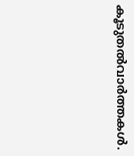കൂടുതല്‍വാര്‍ത്തകള്‍.